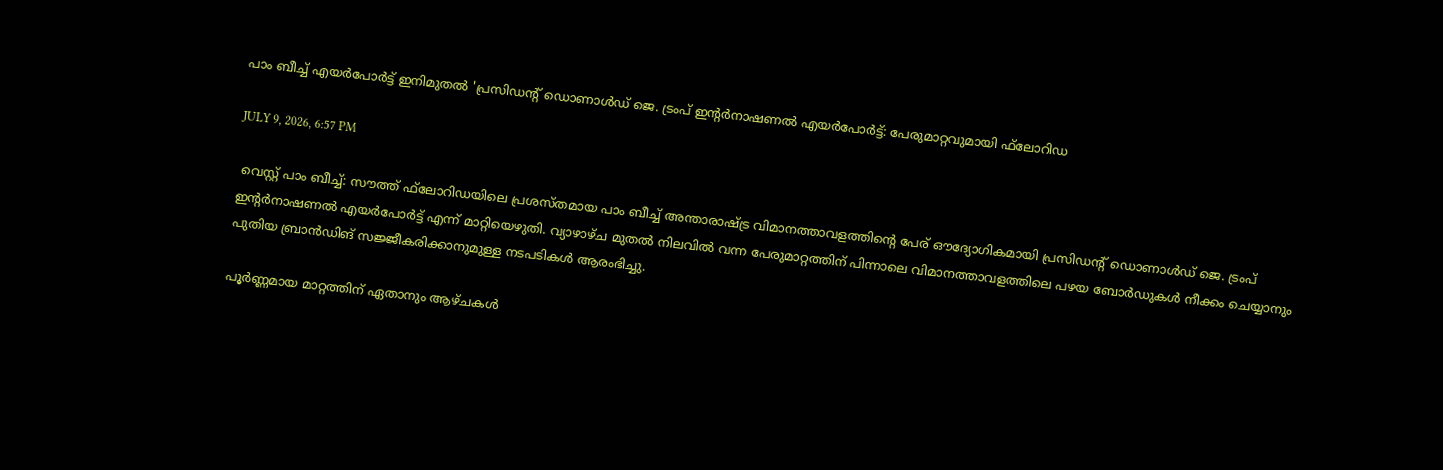പാം ബീച്ച് എയര്‍പോര്‍ട്ട് ഇനിമുതല്‍ 'പ്രസിഡന്റ് ഡൊണാള്‍ഡ് ജെ. ട്രംപ് ഇന്റര്‍നാഷണല്‍ എയര്‍പോര്‍ട്ട്: പേരുമാറ്റവുമായി ഫ്‌ലോറിഡ

JULY 9, 2026, 6:57 PM

 വെസ്റ്റ് പാം ബീച്ച്: സൗത്ത് ഫ്‌ലോറിഡയിലെ പ്രശസ്തമായ പാം ബീച്ച് അന്താരാഷ്ട്ര വിമാനത്താവളത്തിന്റെ പേര് ഔദ്യോഗികമായി പ്രസിഡന്റ് ഡൊണാള്‍ഡ് ജെ. ട്രംപ് ഇന്റര്‍നാഷണല്‍ എയര്‍പോര്‍ട്ട് എന്ന് മാറ്റിയെഴുതി. വ്യാഴാഴ്ച മുതല്‍ നിലവില്‍ വന്ന പേരുമാറ്റത്തിന് പിന്നാലെ വിമാനത്താവളത്തിലെ പഴയ ബോര്‍ഡുകള്‍ നീക്കം ചെയ്യാനും പുതിയ ബ്രാന്‍ഡിങ് സജ്ജീകരിക്കാനുമുള്ള നടപടികള്‍ ആരംഭിച്ചു.

പൂര്‍ണ്ണമായ മാറ്റത്തിന് ഏതാനും ആഴ്ചകള്‍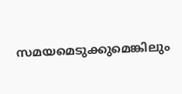സമയമെടുക്കുമെങ്കിലും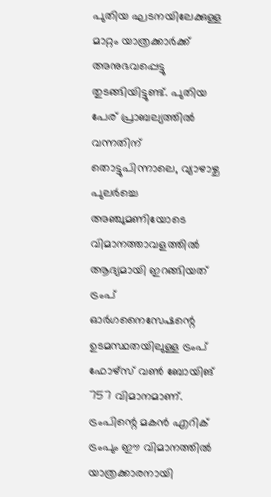പുതിയ ഘടനയിലേക്കുള്ള മാറ്റം യാത്രക്കാര്‍ക്ക് അനുഭവപ്പെട്ടു തുടങ്ങിയിട്ടുണ്ട്. പുതിയ പേര് പ്രാബല്യത്തില്‍ വന്നതിന് തൊട്ടുപിന്നാലെ, വ്യാഴാഴ്ച പുലര്‍ച്ചെ അഞ്ചുമണിയോടെ വിമാനത്താവളത്തില്‍ ആദ്യമായി ഇറങ്ങിയത് ട്രംപ് ഓര്‍ഗനൈസേഷന്റെ ഉടമസ്ഥതയിലുള്ള ട്രംപ് ഫോഴ്‌സ് വണ്‍ ബോയിങ് 757 വിമാനമാണ്. ട്രംപിന്റെ മകന്‍ എറിക് ട്രംപും ഈ വിമാനത്തില്‍ യാത്രക്കാരനായി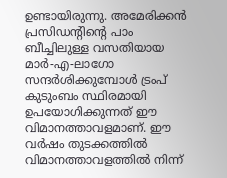ഉണ്ടായിരുന്നു. അമേരിക്കന്‍ പ്രസിഡന്റിന്റെ പാം ബീച്ചിലുള്ള വസതിയായ മാര്‍-എ-ലാഗോ സന്ദര്‍ശിക്കുമ്പോള്‍ ട്രംപ് കുടുംബം സ്ഥിരമായി ഉപയോഗിക്കുന്നത് ഈ വിമാനത്താവളമാണ്. ഈ വര്‍ഷം തുടക്കത്തില്‍ വിമാനത്താവളത്തില്‍ നിന്ന്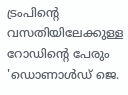ട്രംപിന്റെ വസതിയിലേക്കുള്ള റോഡിന്റെ പേരും 'ഡൊണാള്‍ഡ് ജെ.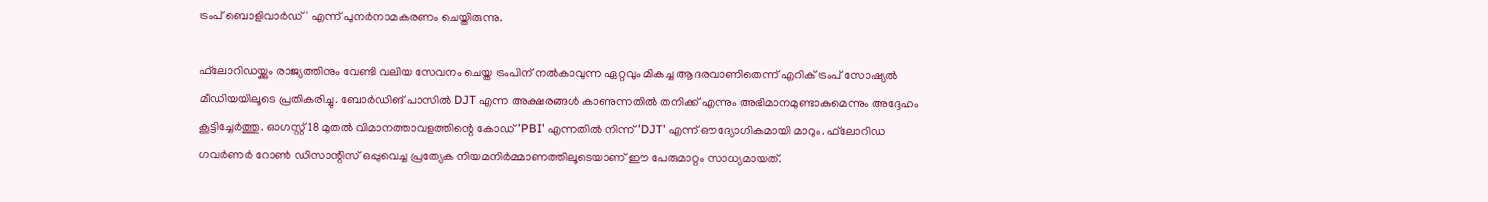ട്രംപ് ബൊളിവാര്‍ഡ്' എന്ന് പുനര്‍നാമകരണം ചെയ്തിരുന്നു.

ഫ്‌ലോറിഡയ്ക്കും രാജ്യത്തിനും വേണ്ടി വലിയ സേവനം ചെയ്ത ട്രംപിന് നല്‍കാവുന്ന ഏറ്റവും മികച്ച ആദരവാണിതെന്ന് എറിക് ട്രംപ് സോഷ്യല്‍ മീഡിയയിലൂടെ പ്രതികരിച്ചു. ബോര്‍ഡിങ് പാസില്‍ DJT എന്ന അക്ഷരങ്ങള്‍ കാണുന്നതില്‍ തനിക്ക് എന്നും അഭിമാനമുണ്ടാകുമെന്നും അദ്ദേഹം കൂട്ടിച്ചേര്‍ത്തു. ഓഗസ്റ്റ് 18 മുതല്‍ വിമാനത്താവളത്തിന്റെ കോഡ് 'PBI' എന്നതില്‍ നിന്ന് 'DJT' എന്ന് ഔദ്യോഗികമായി മാറും. ഫ്‌ലോറിഡ ഗവര്‍ണര്‍ റോണ്‍ ഡിസാന്റിസ് ഒപ്പുവെച്ച പ്രത്യേക നിയമനിര്‍മ്മാണത്തിലൂടെയാണ് ഈ പേരുമാറ്റം സാധ്യമായത്.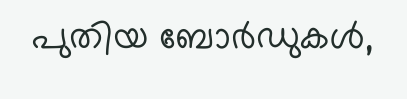പുതിയ ബോര്‍ഡുകള്‍,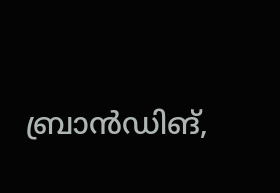ബ്രാന്‍ഡിങ്,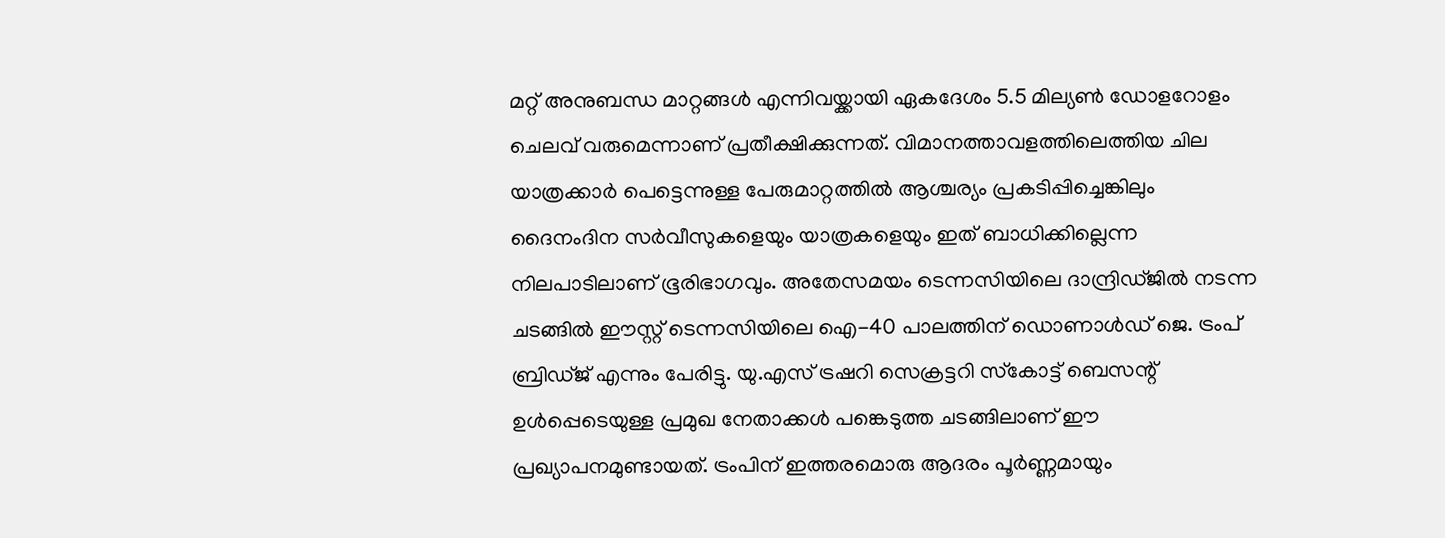മറ്റ് അനുബന്ധ മാറ്റങ്ങള്‍ എന്നിവയ്ക്കായി ഏകദേശം 5.5 മില്യണ്‍ ഡോളറോളം ചെലവ് വരുമെന്നാണ് പ്രതീക്ഷിക്കുന്നത്. വിമാനത്താവളത്തിലെത്തിയ ചില യാത്രക്കാര്‍ പെട്ടെന്നുള്ള പേരുമാറ്റത്തില്‍ ആശ്ചര്യം പ്രകടിപ്പിച്ചെങ്കിലും ദൈനംദിന സര്‍വീസുകളെയും യാത്രകളെയും ഇത് ബാധിക്കില്ലെന്ന നിലപാടിലാണ് ഭൂരിഭാഗവും. അതേസമയം ടെന്നസിയിലെ ദാന്ദ്രിഡ്ജില്‍ നടന്ന ചടങ്ങില്‍ ഈസ്റ്റ് ടെന്നസിയിലെ ഐ-40 പാലത്തിന് ഡൊണാള്‍ഡ് ജെ. ട്രംപ് ബ്രിഡ്ജ് എന്നും പേരിട്ടു. യു.എസ് ട്രഷറി സെക്രട്ടറി സ്‌കോട്ട് ബെസന്റ് ഉള്‍പ്പെടെയുള്ള പ്രമുഖ നേതാക്കള്‍ പങ്കെടുത്ത ചടങ്ങിലാണ് ഈ പ്രഖ്യാപനമുണ്ടായത്. ട്രംപിന് ഇത്തരമൊരു ആദരം പൂര്‍ണ്ണമായും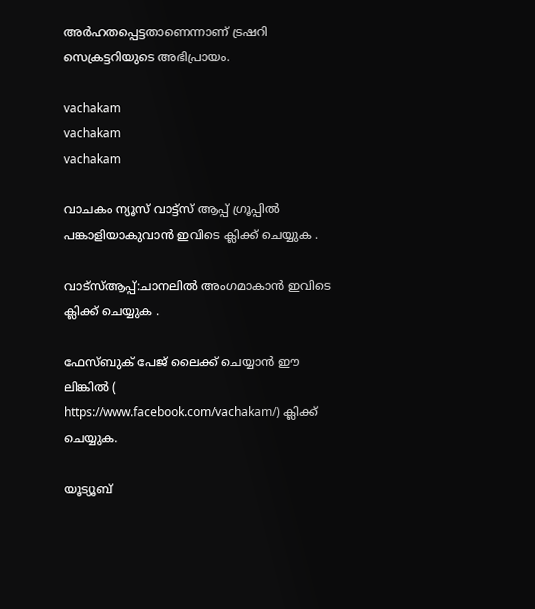അര്‍ഹതപ്പെട്ടതാണെന്നാണ് ട്രഷറി സെക്രട്ടറിയുടെ അഭിപ്രായം.

vachakam
vachakam
vachakam

വാചകം ന്യൂസ് വാട്ട്സ് ആപ്പ് ഗ്രൂപ്പിൽ പങ്കാളിയാകുവാൻ ഇവിടെ ക്ലിക്ക് ചെയ്യുക .

വാട്സ്ആപ്പ്:ചാനലിൽ അംഗമാകാൻ ഇവിടെ ക്ലിക്ക് ചെയ്യുക .

ഫേസ്ബുക് പേജ് ലൈക്ക് ചെയ്യാൻ ഈ ലിങ്കിൽ (
https://www.facebook.com/vachakam/) ക്ലിക്ക് ചെയ്യുക.

യൂട്യൂബ്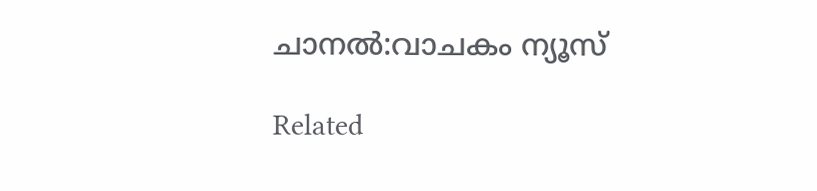ചാനൽ:വാചകം ന്യൂസ്

Related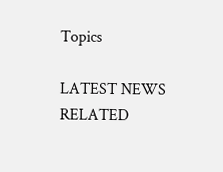Topics

LATEST NEWS
RELATED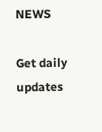NEWS

Get daily updates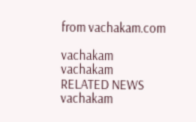from vachakam.com

vachakam
vachakam
RELATED NEWS
vachakam